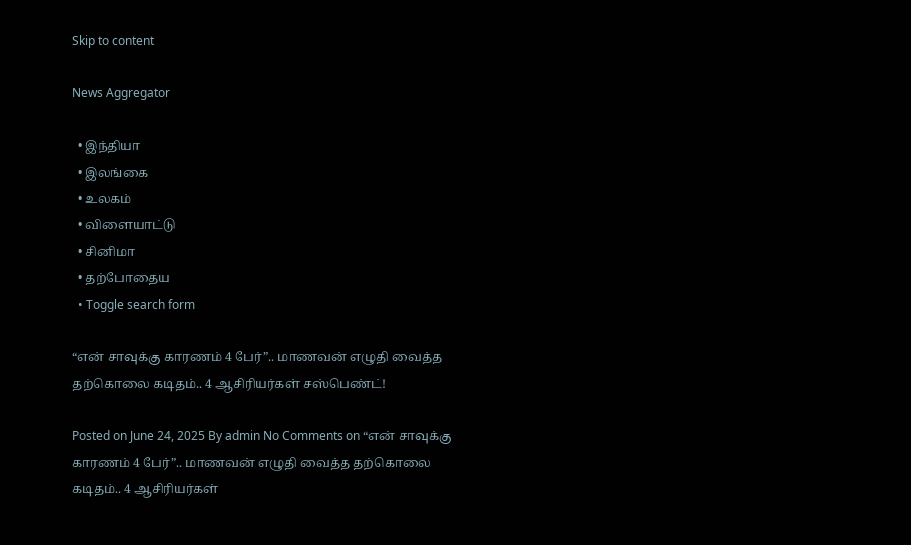Skip to content

News Aggregator

  • இந்தியா
  • இலங்கை
  • உலகம்
  • விளையாட்டு
  • சினிமா
  • தற்போதைய
  • Toggle search form

“என் சாவுக்கு காரணம் 4 பேர்”.. மாணவன் எழுதி வைத்த தற்கொலை கடிதம்.. 4 ஆசிரியர்கள் சஸ்பெண்ட்!

Posted on June 24, 2025 By admin No Comments on “என் சாவுக்கு காரணம் 4 பேர்”.. மாணவன் எழுதி வைத்த தற்கொலை கடிதம்.. 4 ஆசிரியர்கள்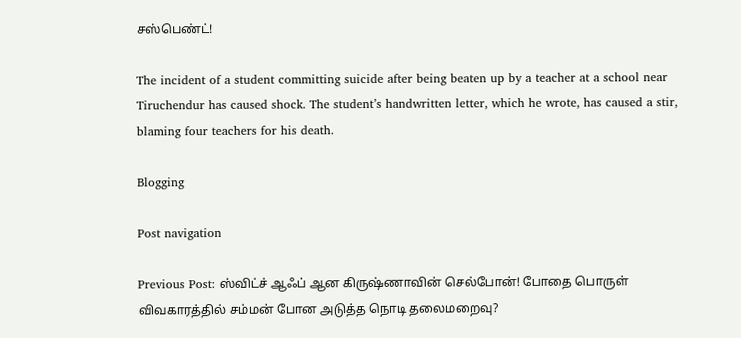சஸ்பெண்ட்!

The incident of a student committing suicide after being beaten up by a teacher at a school near Tiruchendur has caused shock. The student’s handwritten letter, which he wrote, has caused a stir, blaming four teachers for his death.

Blogging

Post navigation

Previous Post: ஸ்விட்ச் ஆஃப் ஆன கிருஷ்ணாவின் செல்போன்! போதை பொருள் விவகாரத்தில் சம்மன் போன அடுத்த நொடி தலைமறைவு?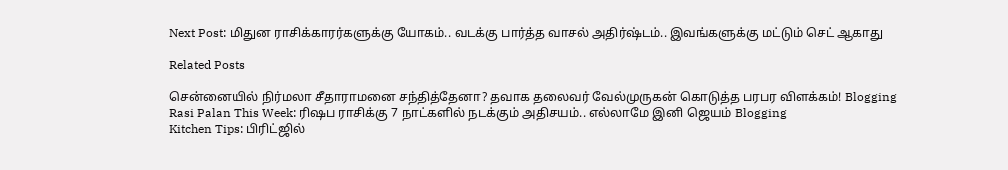Next Post: மிதுன ராசிக்காரர்களுக்கு யோகம்.. வடக்கு பார்த்த வாசல் அதிர்ஷ்டம்.. இவங்களுக்கு மட்டும் செட் ஆகாது

Related Posts

சென்னையில் நிர்மலா சீதாராமனை சந்தித்தேனா? தவாக தலைவர் வேல்முருகன் கொடுத்த பரபர விளக்கம்! Blogging
Rasi Palan This Week: ரிஷப ராசிக்கு 7 நாட்களில் நடக்கும் அதிசயம்.. எல்லாமே இனி ஜெயம் Blogging
Kitchen Tips: பிரிட்ஜில்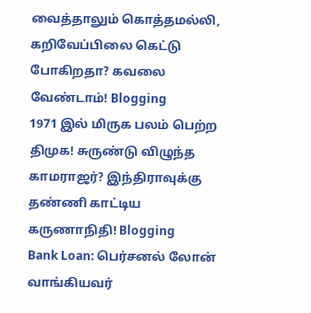வைத்தாலும் கொத்தமல்லி, கறிவேப்பிலை கெட்டு போகிறதா? கவலை வேண்டாம்! Blogging
1971 இல் மிருக பலம் பெற்ற திமுக! சுருண்டு விழுந்த காமராஜர்? இந்திராவுக்கு தண்ணி காட்டிய கருணாநிதி! Blogging
Bank Loan: பெர்சனல் லோன் வாங்கியவர்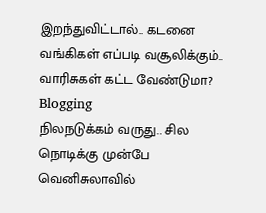இறந்துவிட்டால்.. கடனை வங்கிகள் எப்படி வசூலிக்கும்.. வாரிசுகள் கட்ட வேண்டுமா? Blogging
நிலநடுக்கம் வருது.. சில நொடிக்கு முன்பே வெனிசுலாவில்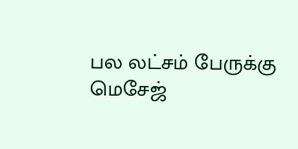பல லட்சம் பேருக்கு மெசேஜ்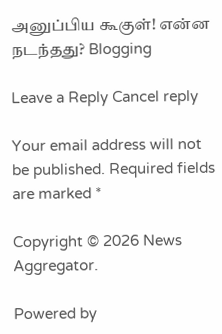அனுப்பிய கூகுள்! என்ன நடந்தது? Blogging

Leave a Reply Cancel reply

Your email address will not be published. Required fields are marked *

Copyright © 2026 News Aggregator.

Powered by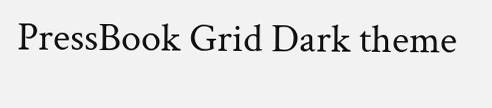PressBook Grid Dark theme